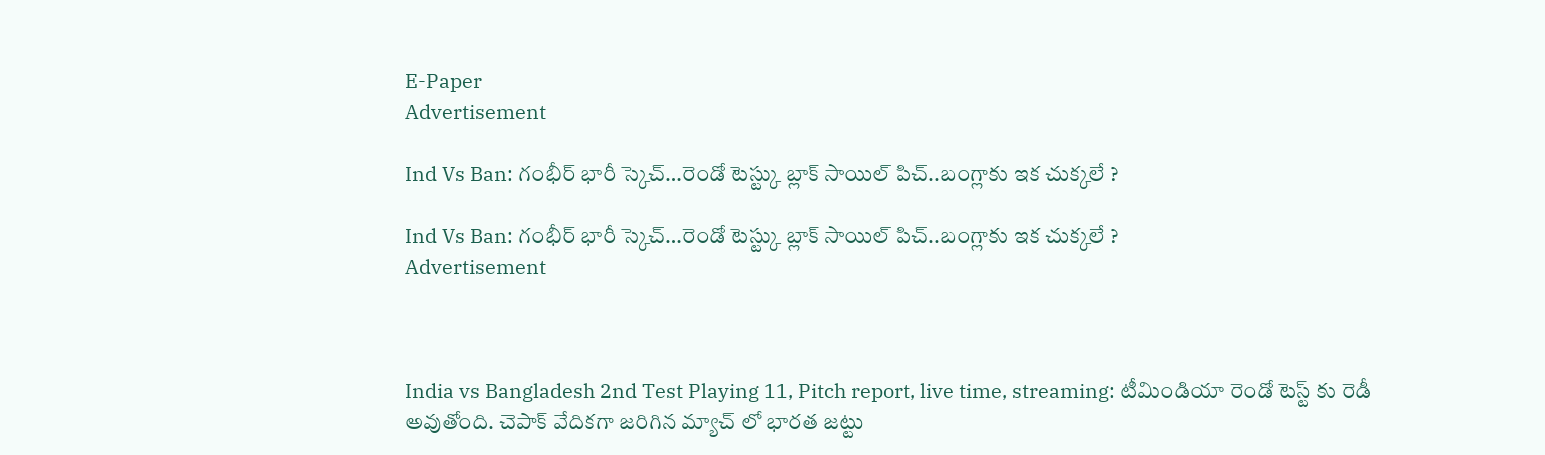E-Paper
Advertisement

Ind Vs Ban: గంభీర్‌ భారీ స్కెచ్‌…రెండో టెస్ట్కు బ్లాక్ సాయిల్ పిచ్..బంగ్లాకు ఇక చుక్కలే ?

Ind Vs Ban: గంభీర్‌ భారీ స్కెచ్‌…రెండో టెస్ట్కు బ్లాక్ సాయిల్ పిచ్..బంగ్లాకు ఇక చుక్కలే ?
Advertisement



India vs Bangladesh 2nd Test Playing 11, Pitch report, live time, streaming: టీమిండియా రెండో టెస్ట్‌ కు రెడీ అవుతోంది. చెపాక్ వేదికగా జరిగిన మ్యాచ్ లో భారత జట్టు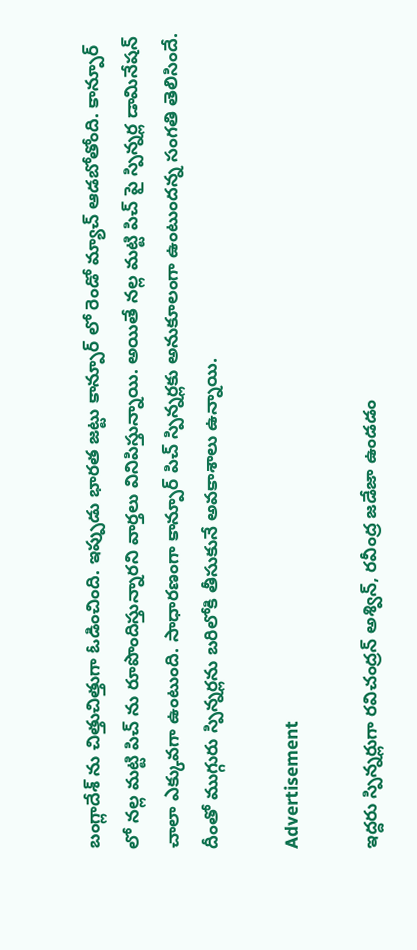బంగ్లాదేశ్ ను చిత్తుచిత్తుగా ఓడించింది. ఇప్పుడు భారత జట్టు కాన్పూర్ లో రెండో మ్యాచ్ ఆడబోతోంది. కాన్పూర్ లో నల్ల మట్టి పిచ్ ను రూపొందిస్తున్నారని వార్తలు వినిపిస్తున్నాయి. అయితే నల్ల మట్టి పిచ్ పై స్పిన్నర్ల డామినేషన్ చాలా ఎక్కువగా ఉంటుంది. సాధారణంగా కాన్పూర్ పిచ్ స్పిన్నర్లకు అనుకూలంగా ఉంటుందన్న సంగతి తెలిసిందే. దీంతో ముగ్గురు స్పిన్నర్లను బరిలోకి తీసుకునే అవకాశాలు ఉన్నాయి.

Advertisement

ఇద్దరు స్పిన్నర్లుగా రవిచంద్రన్ అశ్విన్, రవీంద్ర జడేజా ఉండడం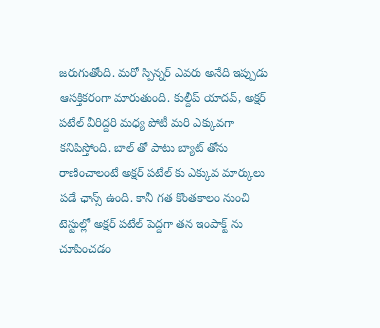జరుగుతోంది. మరో స్పిన్నర్ ఎవరు అనేది ఇప్పుడు ఆసక్తికరంగా మారుతుంది. కుల్దీప్ యాదవ్, అక్షర్ పటేల్ వీరిద్దరి మధ్య పోటీ మరి ఎక్కువగా కనిపిస్తోంది. బాల్ తో పాటు బ్యాట్ తోను రాణించాలంటే అక్షర్ పటేల్ కు ఎక్కువ మార్కులు పడే ఛాన్స్ ఉంది. కానీ గత కొంతకాలం నుంచి టెస్టుల్లో అక్షర్ పటేల్ పెద్దగా తన ఇంపాక్ట్ ను చూపించడం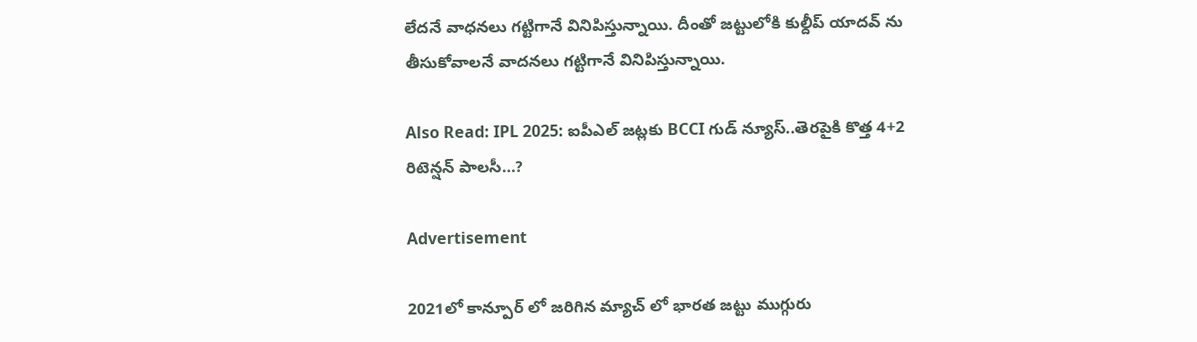లేదనే వాధనలు గట్టిగానే వినిపిస్తున్నాయి. దీంతో జట్టులోకి కుల్దీప్ యాదవ్ ను తీసుకోవాలనే వాదనలు గట్టిగానే వినిపిస్తున్నాయి.

Also Read: IPL 2025: ఐపీఎల్‌ జట్లకు BCCI గుడ్‌ న్యూస్‌..తెరపైకి కొత్త 4+2 రిటెన్షన్ పాల‌సీ…?

Advertisement

2021లో కాన్పూర్ లో జరిగిన మ్యాచ్ లో భారత జట్టు ముగ్గురు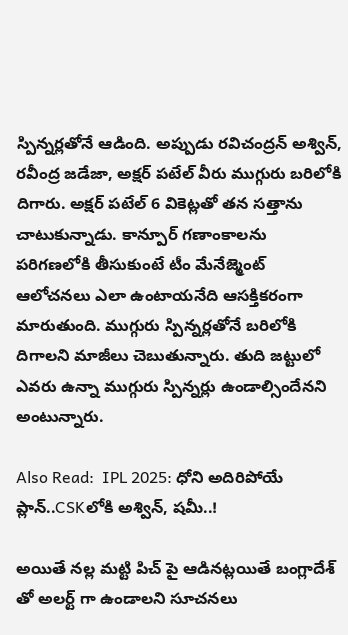స్పిన్నర్లతోనే ఆడింది. అప్పుడు రవిచంద్రన్ అశ్విన్, రవీంద్ర జడేజా, అక్షర్ పటేల్ వీరు ముగ్గురు బరిలోకి దిగారు. అక్షర్ పటేల్ 6 వికెట్లతో తన సత్తాను చాటుకున్నాడు. కాన్పూర్ గణాంకాలను పరిగణలోకి తీసుకుంటే టీం మేనేజ్మెంట్ ఆలోచనలు ఎలా ఉంటాయనేది ఆసక్తికరంగా మారుతుంది. ముగ్గురు స్పిన్నర్లతోనే బరిలోకి దిగాలని మాజీలు చెబుతున్నారు. తుది జట్టులో ఎవరు ఉన్నా ముగ్గురు స్పిన్నర్లు ఉండాల్సిందేనని అంటున్నారు.

Also Read:  IPL 2025: ధోని అదిరిపోయే ప్లాన్‌..CSKలోకి అశ్విన్, షమీ..!

అయితే నల్ల మట్టి పిచ్ పై ఆడినట్లయితే బంగ్లాదేశ్ తో అలర్ట్ గా ఉండాలని సూచనలు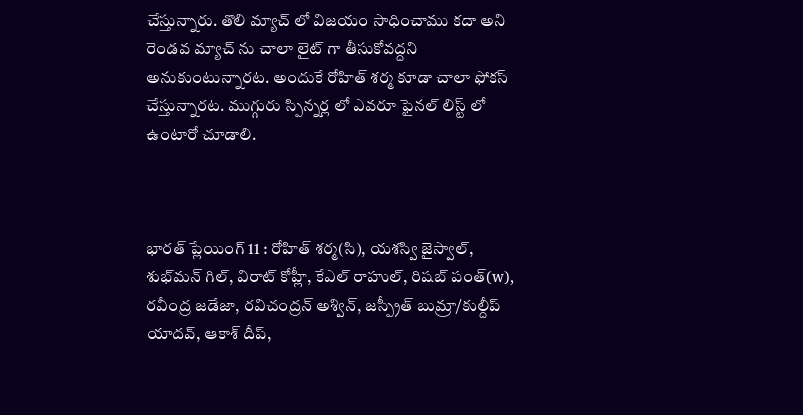చేస్తున్నారు. తొలి మ్యాచ్ లో విజయం సాధించాము కదా అని రెండవ మ్యాచ్ ను చాలా లైట్ గా తీసుకోవద్దని అనుకుంటున్నారట. అందుకే రోహిత్‌ శర్మ కూడా చాలా ఫోకస్ చేస్తున్నారట. ముగ్గురు స్పిన్నర్ల లో ఎవరూ ఫైనల్‌ లిస్ట్‌ లో ఉంటారో చూడాలి.



భారత్ ప్లేయింగ్ 11 : రోహిత్ శర్మ(సి), యశస్వి జైస్వాల్, శుభ్‌మన్ గిల్, విరాట్ కోహ్లీ, కేఎల్ రాహుల్, రిషబ్ పంత్(w), రవీంద్ర జడేజా, రవిచంద్రన్ అశ్విన్, జస్ప్రీత్ బుమ్రా/కుల్దీప్ యాదవ్, ఆకాశ్ దీప్,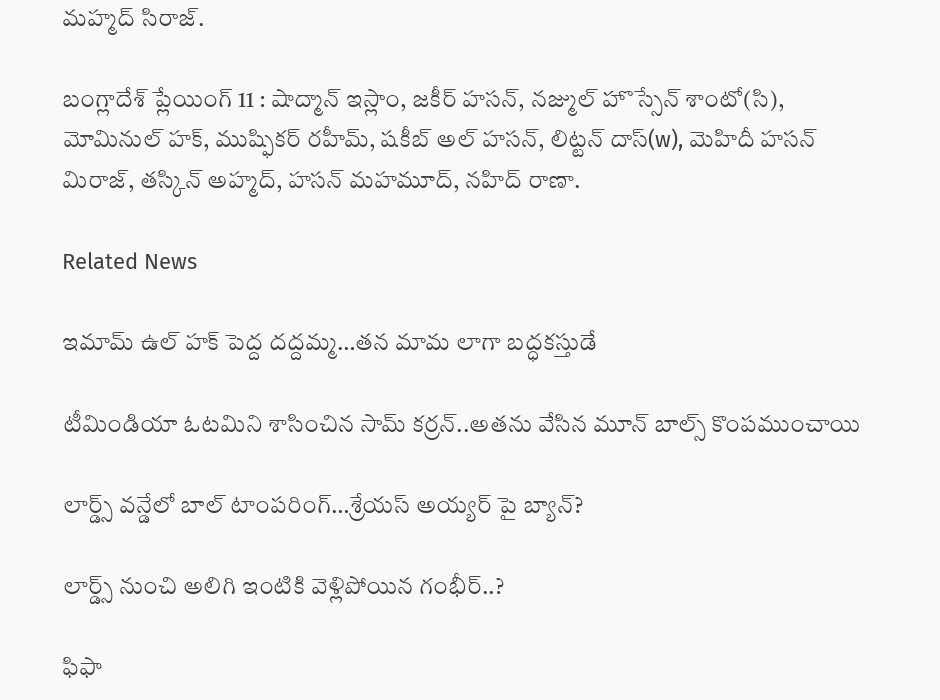మహ్మద్ సిరాజ్.

బంగ్లాదేశ్ ప్లేయింగ్ 11 : షాద్మాన్ ఇస్లాం, జకీర్ హసన్, నజ్ముల్ హొస్సేన్ శాంటో(సి), మోమినుల్ హక్, ముష్ఫికర్ రహీమ్, షకీబ్ అల్ హసన్, లిట్టన్ దాస్(w), మెహిదీ హసన్ మిరాజ్, తస్కిన్ అహ్మద్, హసన్ మహమూద్, నహిద్ రాణా.

Related News

ఇమామ్ ఉల్ హక్ పెద్ద ద‌ద్ద‌మ్మ‌…త‌న‌ మామ లాగా బ‌ద్ధ‌క‌స్తుడే

టీమిండియా ఓట‌మిని శాసించిన‌ సామ్‌ కర్రన్..అత‌ను వేసిన మూన్ బాల్స్ కొంప‌ముంచాయి

లార్డ్స్ వన్డేలో బాల్ టాంపరింగ్…శ్రేయస్ అయ్యర్ పై బ్యాన్?

లార్డ్స్ నుంచి అలిగి ఇంటికి వెళ్లిపోయిన గంభీర్..?

ఫిఫా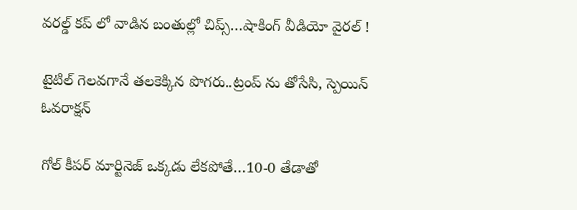వ‌ర‌ల్డ్ క‌ప్ లో వాడిన‌ బంతుల్లో చిప్స్…షాకింగ్ వీడియో వైర‌ల్ !

టైటిల్ గెల‌వ‌గానే త‌ల‌కెక్కిన పొగ‌రు..ట్రంప్ ను తోసేసి, స్పెయిన్ ఓవ‌రాక్ష‌న్‌

గోల్ కీపర్ మార్టినెజ్ ఒక్క‌డు లేక‌పోతే…10-0 తేడాతో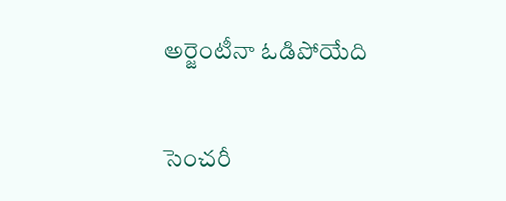అర్జెంటీనా ఓడిపోయేది

సెంచ‌రీ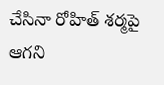చేసినా రోహిత్ శ‌ర్మ‌పై ఆగ‌ని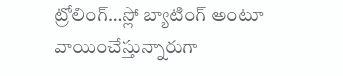ట్రోలింగ్…స్లో బ్యాటింగ్ అంటూ వాయించేస్తున్నారుగా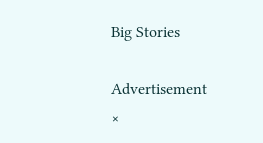Big Stories

Advertisement
×